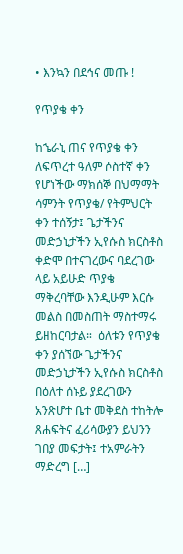• እንኳን በደኅና መጡ !

የጥያቄ ቀን

ከኄራኒ ጠና የጥያቄ ቀን  ለፍጥረተ ዓለም ሶስተኛ ቀን የሆነችው ማክሰኞ በህማማት ሳምንት የጥያቄ/ የትምህርት ቀን ተሰኝታ፤ ጌታችንና መድኃኒታችን ኢየሱስ ክርስቶስ ቀድሞ በተናገረውና ባደረገው ላይ አይሁድ ጥያቄ ማቅረባቸው እንዲሁም እርሱ መልስ በመስጠት ማስተማሩ ይዘከርባታል።  ዕለቱን የጥያቄ ቀን ያሰኘው ጌታችንና መድኃኒታችን ኢየሱስ ክርስቶስ በዕለተ ሰኑይ ያደረገውን አንጽሆተ ቤተ መቅደስ ተከትሎ ጸሐፍትና ፈሪሳውያን ይህንን ገበያ መፍታት፤ ተአምራትን ማድረግ […]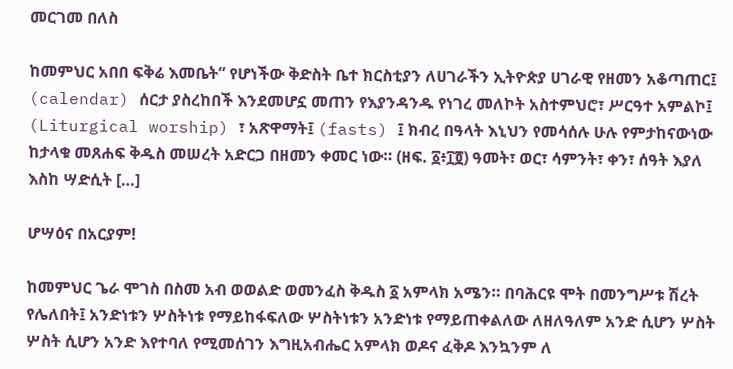መርገመ በለስ

ከመምህር አበበ ፍቅሬ እመቤት” የሆነችው ቅድስት ቤተ ክርስቲያን ለሀገራችን ኢትዮጵያ ሀገራዊ የዘመን አቆጣጠር፤ (calendar) ሰርታ ያስረከበች እንደመሆኗ መጠን የእያንዳንዱ የነገረ መለኮት አስተምህሮ፣ ሥርዓተ አምልኮ፤ (Liturgical worship) ፣ አጽዋማት፤ (fasts) ፤ ክብረ በዓላት እኒህን የመሳሰሉ ሁሉ የምታከናውነው ከታላቁ መጸሐፍ ቅዱስ መሠረት አድርጋ በዘመን ቀመር ነው። (ዘፍ. ፩፥፲፬) ዓመት፣ ወር፣ ሳምንት፣ ቀን፣ ሰዓት እያለ እስከ ሣድሲት […]

ሆሣዕና በአርያም!

ከመምህር ጌራ ሞገስ በስመ አብ ወወልድ ወመንፈስ ቅዱስ ፩ አምላክ አሜን። በባሕርዩ ሞት በመንግሥቱ ሽረት የሌለበት፤ አንድነቱን ሦስትነቱ የማይከፋፍለው ሦስትነቱን አንድነቱ የማይጠቀልለው ለዘለዓለም አንድ ሲሆን ሦስት ሦስት ሲሆን አንድ እየተባለ የሚመሰገን እግዚአብሔር አምላክ ወዶና ፈቅዶ እንኳንም ለ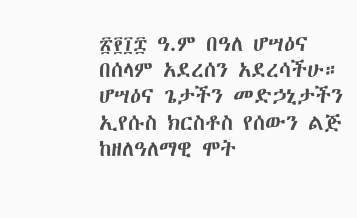፳፻፲፰ ዓ.ም በዓለ ሆሣዕና በሰላም አደረሰን አደረሳችሁ። ሆሣዕና ጌታችን መድኃኒታችን ኢየሱስ ክርስቶስ የሰውን ልጅ ከዘለዓለማዊ ሞት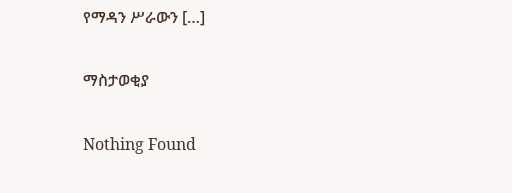የማዳን ሥራውን […]

ማስታወቂያ

Nothing Found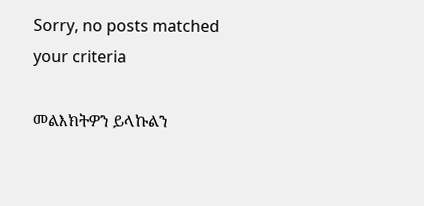Sorry, no posts matched your criteria

መልእክትዎን ይላኩልን